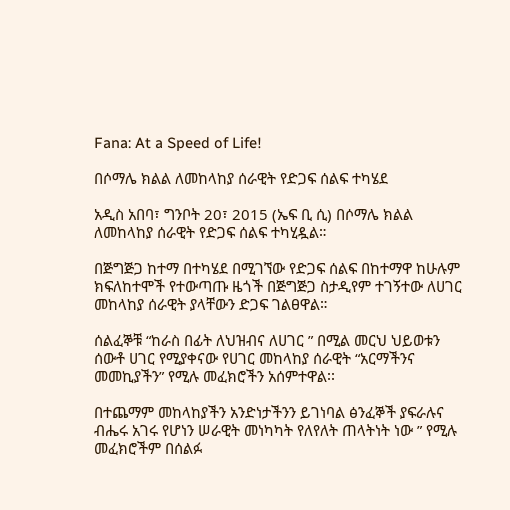Fana: At a Speed of Life!

በሶማሌ ክልል ለመከላከያ ሰራዊት የድጋፍ ሰልፍ ተካሄደ

አዲስ አበባ፣ ግንቦት 20፣ 2015 (ኤፍ ቢ ሲ) በሶማሌ ክልል ለመከላከያ ሰራዊት የድጋፍ ሰልፍ ተካሂዷል።

በጅግጅጋ ከተማ በተካሄደ በሚገኘው የድጋፍ ሰልፍ በከተማዋ ከሁሉም ክፍለከተሞች የተውጣጡ ዜጎች በጅግጅጋ ስታዲየም ተገኝተው ለሀገር መከላከያ ሰራዊት ያላቸውን ድጋፍ ገልፀዋል።

ሰልፈኞቹ “ከራስ በፊት ለህዝብና ለሀገር ” በሚል መርህ ህይወቱን ሰውቶ ሀገር የሚያቀናው የሀገር መከላከያ ሰራዊት “አርማችንና መመኪያችን” የሚሉ መፈክሮችን አሰምተዋል፡፡

በተጨማም መከላከያችን አንድነታችንን ይገነባል ፅንፈኞች ያፍራሉና ብሔሩ አገሩ የሆነን ሠራዊት መነካካት የለየለት ጠላትነት ነው ” የሚሉ መፈክሮችም በሰልፉ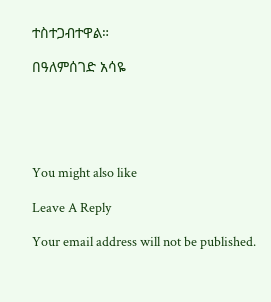ተስተጋብተዋል።

በዓለምሰገድ አሳዬ





You might also like

Leave A Reply

Your email address will not be published.